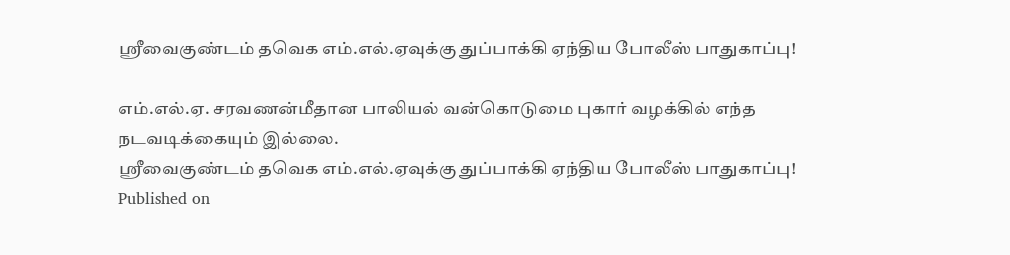ஸ்ரீவைகுண்டம் தவெக எம்.எல்.ஏவுக்கு துப்பாக்கி ஏந்திய போலீஸ் பாதுகாப்பு!

எம்.எல்.ஏ. சரவணன்மீதான பாலியல் வன்கொடுமை புகார் வழக்கில் எந்த நடவடிக்கையும் இல்லை.
ஸ்ரீவைகுண்டம் தவெக எம்.எல்.ஏவுக்கு துப்பாக்கி ஏந்திய போலீஸ் பாதுகாப்பு!
Published on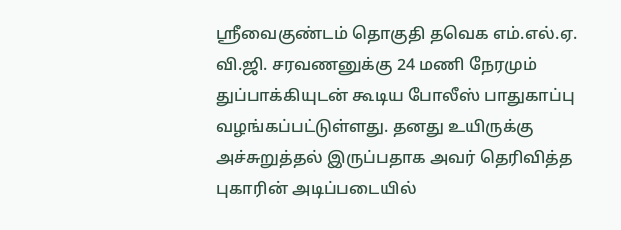ஸ்ரீவைகுண்டம் தொகுதி தவெக எம்.எல்.ஏ. வி.ஜி. சரவணனுக்கு 24 மணி நேரமும் துப்பாக்கியுடன் கூடிய போலீஸ் பாதுகாப்பு வழங்கப்பட்டுள்ளது. தனது உயிருக்கு அச்சுறுத்தல் இருப்பதாக அவர் தெரிவித்த புகாரின் அடிப்படையில்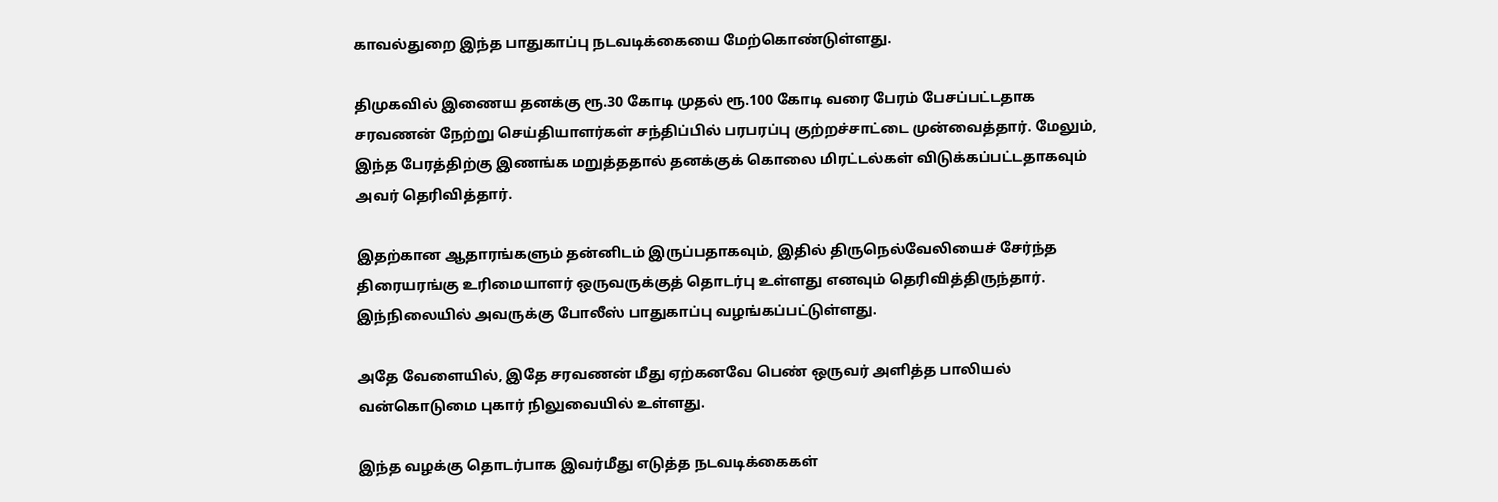காவல்துறை இந்த பாதுகாப்பு நடவடிக்கையை மேற்கொண்டுள்ளது.

திமுகவில் இணைய தனக்கு ரூ.30 கோடி முதல் ரூ.100 கோடி வரை பேரம் பேசப்பட்டதாக சரவணன் நேற்று செய்தியாளர்கள் சந்திப்பில் பரபரப்பு குற்றச்சாட்டை முன்வைத்தார். மேலும், இந்த பேரத்திற்கு இணங்க மறுத்ததால் தனக்குக் கொலை மிரட்டல்கள் விடுக்கப்பட்டதாகவும் அவர் தெரிவித்தார்.

இதற்கான ஆதாரங்களும் தன்னிடம் இருப்பதாகவும், இதில் திருநெல்வேலியைச் சேர்ந்த திரையரங்கு உரிமையாளர் ஒருவருக்குத் தொடர்பு உள்ளது எனவும் தெரிவித்திருந்தார். இந்நிலையில் அவருக்கு போலீஸ் பாதுகாப்பு வழங்கப்பட்டுள்ளது.

அதே வேளையில், இதே சரவணன் மீது ஏற்கனவே பெண் ஒருவர் அளித்த பாலியல் வன்கொடுமை புகார் நிலுவையில் உள்ளது.

இந்த வழக்கு தொடர்பாக இவர்மீது எடுத்த நடவடிக்கைகள்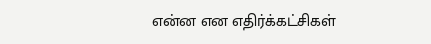என்ன என எதிர்க்கட்சிகள்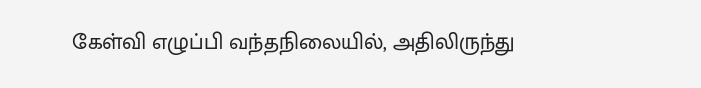கேள்வி எழுப்பி வந்தநிலையில், அதிலிருந்து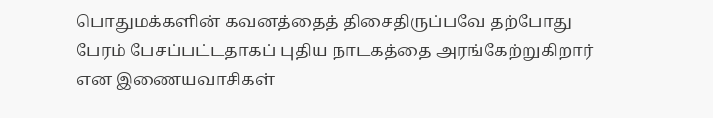பொதுமக்களின் கவனத்தைத் திசைதிருப்பவே தற்போது பேரம் பேசப்பட்டதாகப் புதிய நாடகத்தை அரங்கேற்றுகிறார் என இணையவாசிகள்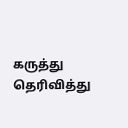கருத்து தெரிவித்து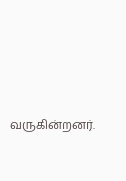வருகின்றனர்.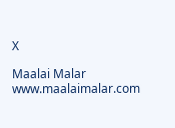X

Maalai Malar
www.maalaimalar.com